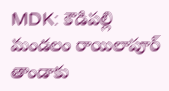MDK: కౌడిపల్లి మండలం రాయిలాపూర్ తాండాకు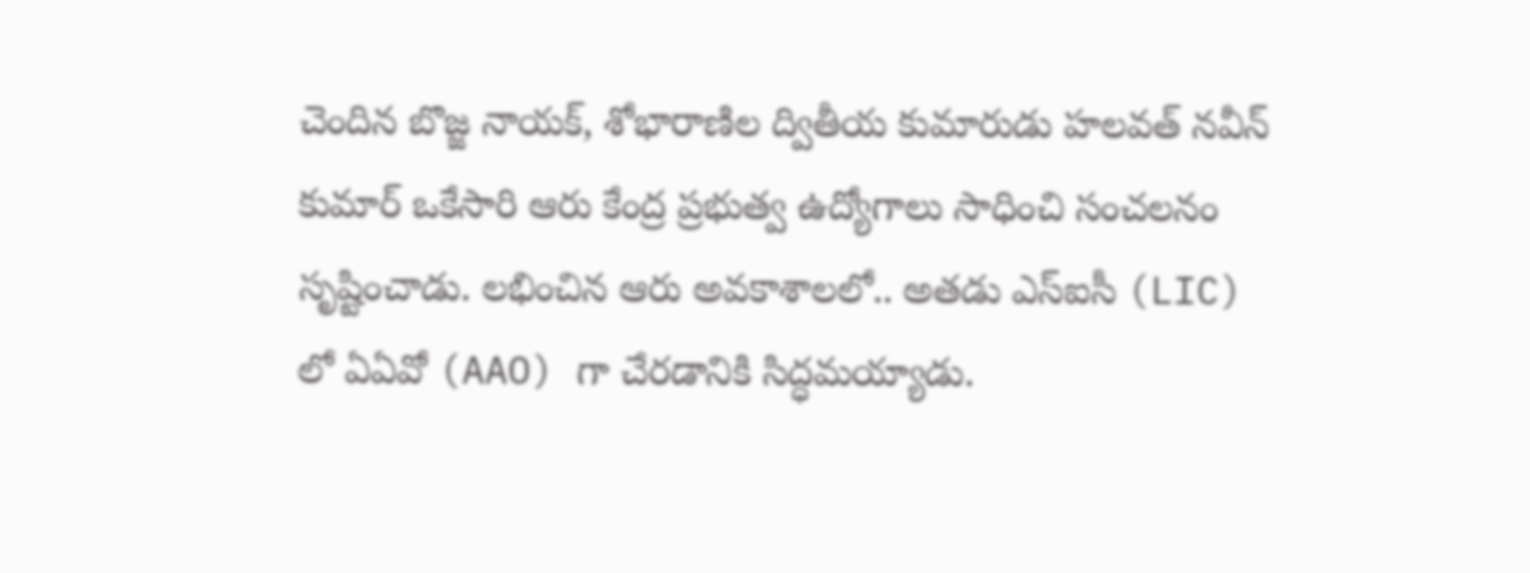చెందిన బొజ్జ నాయక్, శోభారాణిల ద్వితీయ కుమారుడు హలవత్ నవీన్ కుమార్ ఒకేసారి ఆరు కేంద్ర ప్రభుత్వ ఉద్యోగాలు సాధించి సంచలనం సృష్టించాడు. లభించిన ఆరు అవకాశాలలో.. అతడు ఎస్ఐసీ (LIC) లో ఏఏవో (AAO) గా చేరడానికి సిద్ధమయ్యాడు.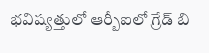భవిష్యత్తులో ఆర్బీఐలో గ్రేడ్ బి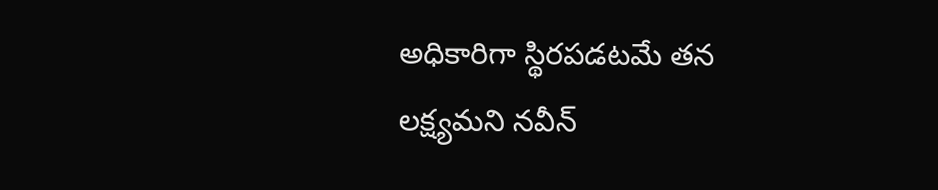అధికారిగా స్థిరపడటమే తన లక్ష్యమని నవీన్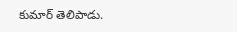కుమార్ తెలిపాడు.